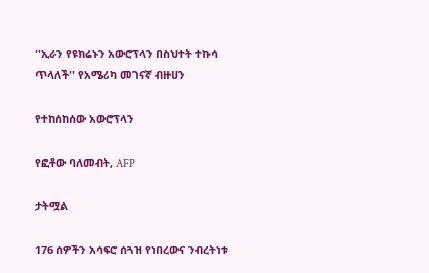''ኢራን የዩክሬኑን አውሮፕላን በስህተት ተኩሳ ጥላለች'' የአሜሪካ መገናኛ ብዙሀን

የተከሰከሰው አውሮፕላን

የፎቶው ባለመብት, AFP

ታትሟል

176 ሰዎችን አሳፍሮ ሰጓዝ የነበረውና ንብረትነቱ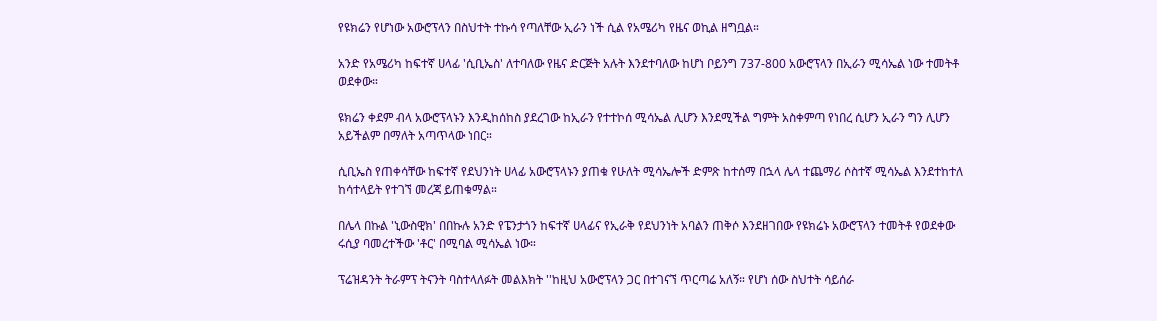የዩክሬን የሆነው አውሮፕላን በስህተት ተኩሳ የጣለቸው ኢራን ነች ሲል የአሜሪካ የዜና ወኪል ዘግቧል።

አንድ የአሜሪካ ከፍተኛ ሀላፊ 'ሲቢኤስ' ለተባለው የዜና ድርጅት አሉት እንደተባለው ከሆነ ቦይንግ 737-800 አውሮፕላን በኢራን ሚሳኤል ነው ተመትቶ ወደቀው።

ዩክሬን ቀደም ብላ አውሮፕላኑን እንዲከሰከስ ያደረገው ከኢራን የተተኮሰ ሚሳኤል ሊሆን እንደሚችል ግምት አስቀምጣ የነበረ ሲሆን ኢራን ግን ሊሆን አይችልም በማለት አጣጥላው ነበር።

ሲቢኤስ የጠቀሳቸው ከፍተኛ የደህንነት ሀላፊ አውሮፕላኑን ያጠቁ የሁለት ሚሳኤሎች ድምጽ ከተሰማ በኋላ ሌላ ተጨማሪ ሶስተኛ ሚሳኤል እንደተከተለ ከሳተላይት የተገኘ መረጃ ይጠቁማል።

በሌላ በኩል 'ኒውስዊክ' በበኩሉ አንድ የፔንታጎን ከፍተኛ ሀላፊና የኢራቅ የደህንነት አባልን ጠቅሶ እንደዘገበው የዩክሬኑ አውሮፕላን ተመትቶ የወደቀው ሩሲያ ባመረተችው 'ቶር' በሚባል ሚሳኤል ነው።

ፕሬዝዳንት ትራምፕ ትናንት ባስተላለፉት መልእክት ''ከዚህ አውሮፕላን ጋር በተገናኘ ጥርጣሬ አለኝ። የሆነ ሰው ስህተት ሳይሰራ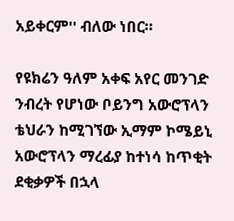አይቀርም'' ብለው ነበር።

የዩክሬን ዓለም አቀፍ አየር መንገድ ንብረት የሆነው ቦይንግ አውሮፕላን ቴህራን ከሚገኘው ኢማም ኮሜይኒ አውሮፕላን ማረፊያ ከተነሳ ከጥቂት ደቂቃዎች በኋላ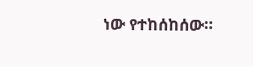ነው የተከሰከሰው።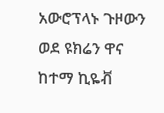አውሮፕላኑ ጉዞውን ወደ ዩክሬን ዋና ከተማ ኪዬቭ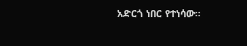አድርጎ ነበር የተነሳው።